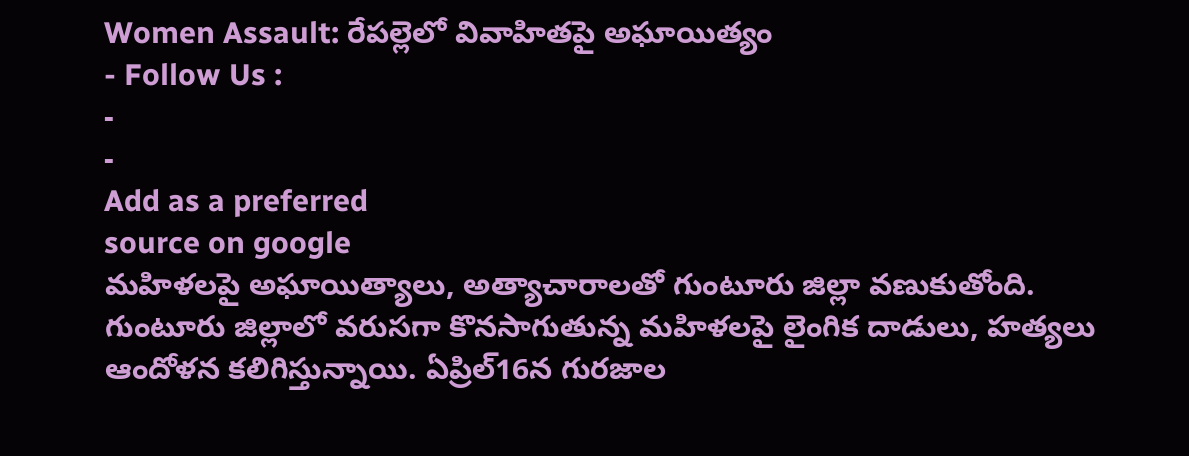Women Assault: రేపల్లెలో వివాహితపై అఘాయిత్యం
- Follow Us :
-
-
Add as a preferred
source on google
మహిళలపై అఘాయిత్యాలు, అత్యాచారాలతో గుంటూరు జిల్లా వణుకుతోంది. గుంటూరు జిల్లాలో వరుసగా కొనసాగుతున్న మహిళలపై లైంగిక దాడులు, హత్యలు ఆందోళన కలిగిస్తున్నాయి. ఏప్రిల్16న గురజాల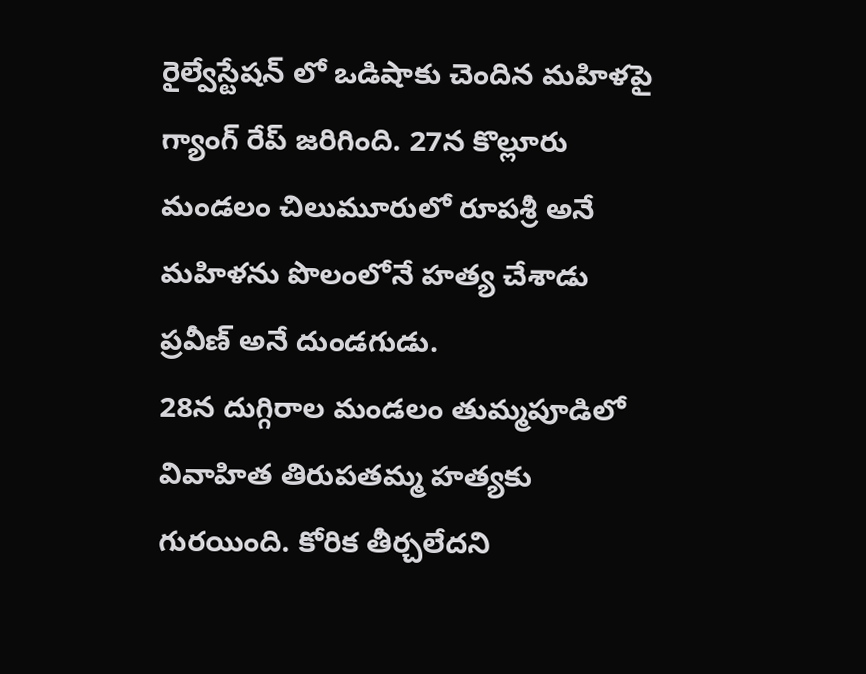రైల్వేస్టేషన్ లో ఒడిషాకు చెందిన మహిళపై గ్యాంగ్ రేప్ జరిగింది. 27న కొల్లూరు మండలం చిలుమూరులో రూపశ్రీ అనే మహిళను పొలంలోనే హత్య చేశాడు ప్రవీణ్ అనే దుండగుడు.
28న దుగ్గిరాల మండలం తుమ్మపూడిలో వివాహిత తిరుపతమ్మ హత్యకు గురయింది. కోరిక తీర్చలేదని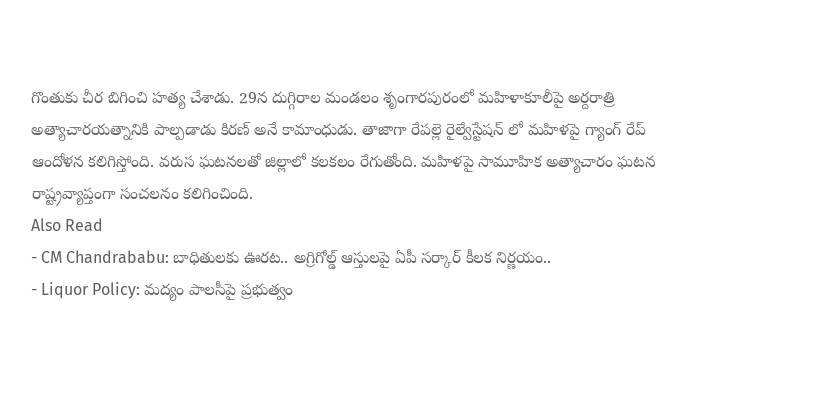గొంతుకు చీర బిగించి హత్య చేశాడు. 29న దుగ్గిరాల మండలం శృంగారపురంలో మహిళాకూలీపై అర్దరాత్రి అత్యాచారయత్నానికి పాల్పడాడు కిరణ్ అనే కామాంధుడు. తాజాగా రేపల్లె రైల్వేస్టేషన్ లో మహిళపై గ్యాంగ్ రేప్ ఆందోళన కలిగిస్తోంది. వరుస ఘటనలతో జిల్లాలో కలకలం రేగుతోంది. మహిళపై సామూహిక అత్యాచారం ఘటన రాష్ట్రవ్యాప్తంగా సంచలనం కలిగించింది.
Also Read
- CM Chandrababu: బాధితులకు ఊరట.. అగ్రిగోల్డ్ ఆస్తులపై ఏపీ సర్కార్ కీలక నిర్ణయం..
- Liquor Policy: మద్యం పాలసీపై ప్రభుత్వం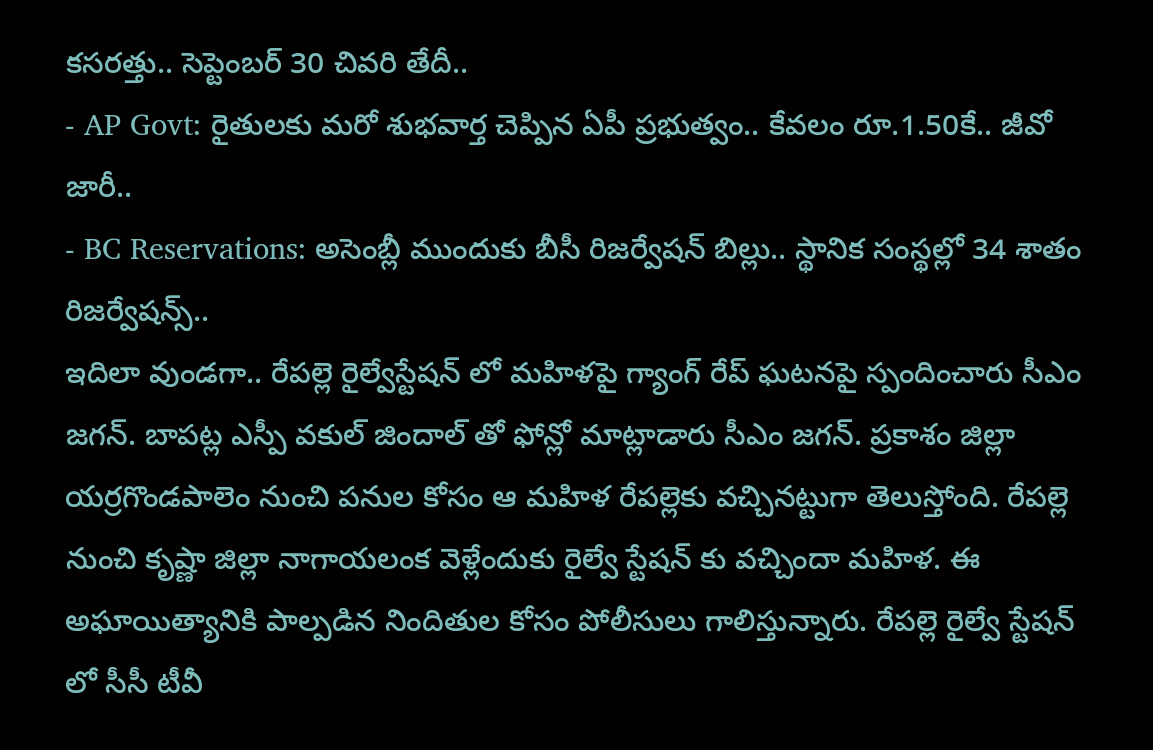కసరత్తు.. సెప్టెంబర్ 30 చివరి తేదీ..
- AP Govt: రైతులకు మరో శుభవార్త చెప్పిన ఏపీ ప్రభుత్వం.. కేవలం రూ.1.50కే.. జీవో జారీ..
- BC Reservations: అసెంబ్లీ ముందుకు బీసీ రిజర్వేషన్ బిల్లు.. స్థానిక సంస్థల్లో 34 శాతం రిజర్వేషన్స్..
ఇదిలా వుండగా.. రేపల్లె రైల్వేస్టేషన్ లో మహిళపై గ్యాంగ్ రేప్ ఘటనపై స్పందించారు సీఎం జగన్. బాపట్ల ఎస్పీ వకుల్ జిందాల్ తో ఫోన్లో మాట్లాడారు సీఎం జగన్. ప్రకాశం జిల్లా యర్రగొండపాలెం నుంచి పనుల కోసం ఆ మహిళ రేపల్లెకు వచ్చినట్టుగా తెలుస్తోంది. రేపల్లె నుంచి కృష్ణా జిల్లా నాగాయలంక వెళ్లేందుకు రైల్వే స్టేషన్ కు వచ్చిందా మహిళ. ఈ అఘాయిత్యానికి పాల్పడిన నిందితుల కోసం పోలీసులు గాలిస్తున్నారు. రేపల్లె రైల్వే స్టేషన్ లో సీసీ టీవీ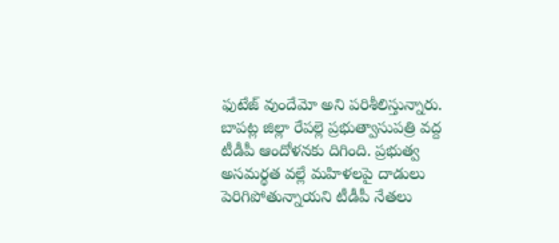ఫుటేజ్ వుందేమో అని పరిశీలిస్తున్నారు. బాపట్ల జిల్లా రేపల్లె ప్రభుత్వాసుపత్రి వద్ద టీడీపీ ఆందోళనకు దిగింది. ప్రభుత్వ అసమర్థత వల్లే మహిళలపై దాడులు పెరిగిపోతున్నాయని టీడీపీ నేతలు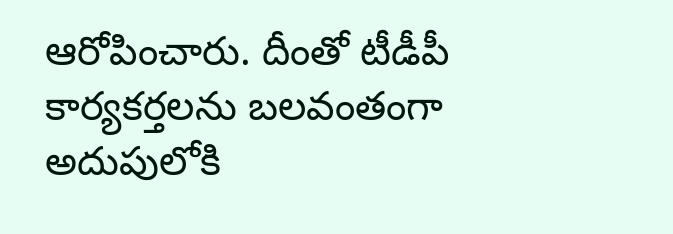ఆరోపించారు. దీంతో టీడీపీ కార్యకర్తలను బలవంతంగా అదుపులోకి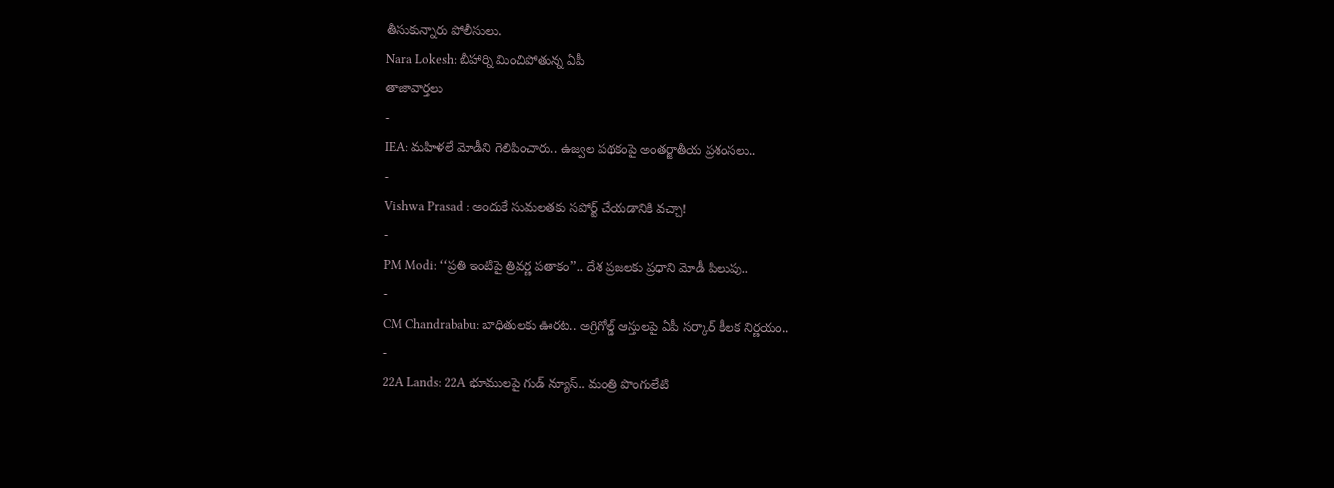తీసుకున్నారు పోలీసులు.
Nara Lokesh: బీహార్ని మించిపోతున్న ఏపీ
తాజావార్తలు
-
IEA: మహిళలే మోడీని గెలిపించారు.. ఉజ్వల పథకంపై అంతర్జాతీయ ప్రశంసలు..
-
Vishwa Prasad : అందుకే సుమలతకు సపోర్ట్ చేయడానికి వచ్చా!
-
PM Modi: ‘‘ప్రతి ఇంటిపై త్రివర్ణ పతాకం’’.. దేశ ప్రజలకు ప్రధాని మోడీ పిలుపు..
-
CM Chandrababu: బాధితులకు ఊరట.. అగ్రిగోల్డ్ ఆస్తులపై ఏపీ సర్కార్ కీలక నిర్ణయం..
-
22A Lands: 22A భూములపై గుడ్ న్యూస్.. మంత్రి పొంగులేటి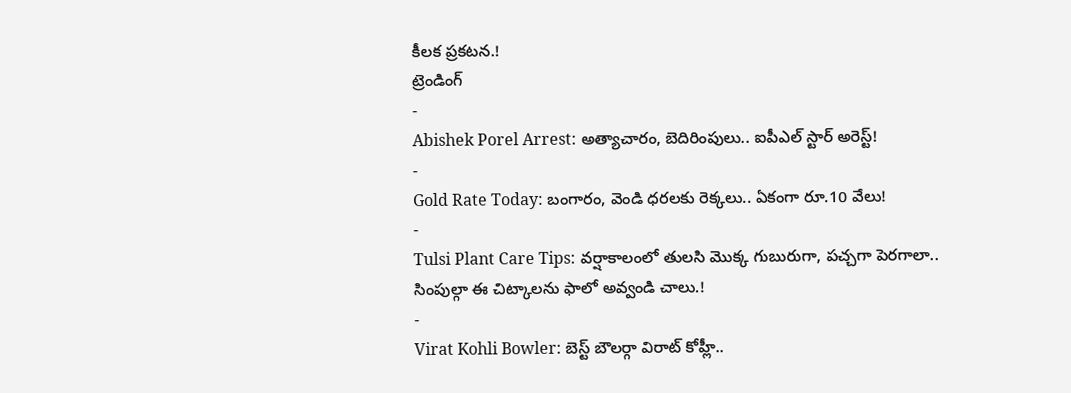కీలక ప్రకటన.!
ట్రెండింగ్
-
Abishek Porel Arrest: అత్యాచారం, బెదిరింపులు.. ఐపీఎల్ స్టార్ అరెస్ట్!
-
Gold Rate Today: బంగారం, వెండి ధరలకు రెక్కలు.. ఏకంగా రూ.10 వేలు!
-
Tulsi Plant Care Tips: వర్షాకాలంలో తులసి మొక్క గుబురుగా, పచ్చగా పెరగాలా.. సింపుల్గా ఈ చిట్కాలను ఫాలో అవ్వండి చాలు.!
-
Virat Kohli Bowler: బెస్ట్ బౌలర్గా విరాట్ కోహ్లీ..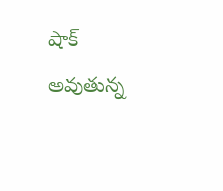షాక్ అవుతున్న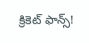క్రికెట్ ఫాన్స్!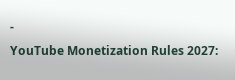-
YouTube Monetization Rules 2027: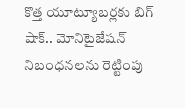కొత్త యూట్యూబర్లకు బిగ్ షాక్.. మోనిటైజేషన్ నిబంధనలను రెట్టింపు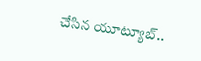చేసిన యూట్యూబ్..